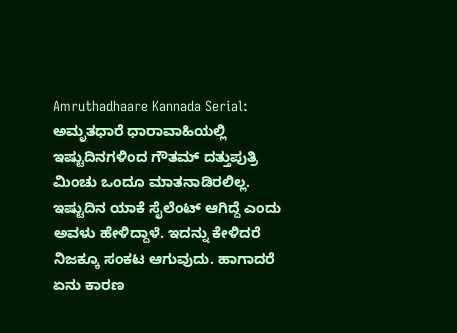Amruthadhaare Kannada Serial: ಅಮೃತಧಾರೆ ಧಾರಾವಾಹಿಯಲ್ಲಿ ಇಷ್ಟುದಿನಗಳಿಂದ ಗೌತಮ್‌ ದತ್ತುಪುತ್ರಿ ಮಿಂಚು ಒಂದೂ ಮಾತನಾಡಿರಲಿಲ್ಲ. ಇಷ್ಟುದಿನ ಯಾಕೆ ಸೈಲೆಂಟ್‌ ಆಗಿದ್ದೆ ಎಂದು ಅವಳು ಹೇಳಿದ್ದಾಳೆ. ಇದನ್ನು ಕೇಳಿದರೆ ನಿಜಕ್ಕೂ ಸಂಕಟ ಆಗುವುದು. ಹಾಗಾದರೆ ಏನು ಕಾರಣ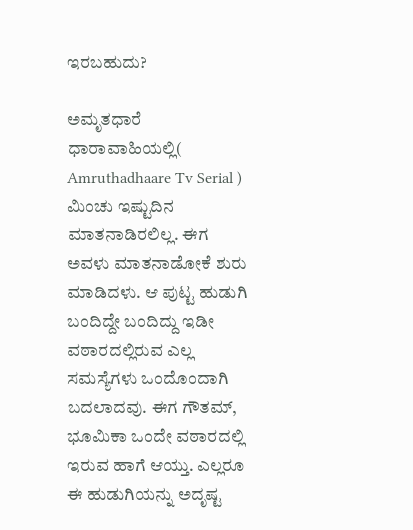ಇರಬಹುದು?

ಅಮೃತಧಾರೆ ಧಾರಾವಾಹಿಯಲ್ಲಿ( Amruthadhaare Tv Serial ) ಮಿಂಚು ಇಷ್ಟುದಿನ ಮಾತನಾಡಿರಲಿಲ್ಲ. ಈಗ ಅವಳು ಮಾತನಾಡೋಕೆ ಶುರು ಮಾಡಿದಳು. ಆ ಪುಟ್ಟ ಹುಡುಗಿ ಬಂದಿದ್ದೇ ಬಂದಿದ್ದು ಇಡೀ ವಠಾರದಲ್ಲಿರುವ ಎಲ್ಲ ಸಮಸ್ಯೆಗಳು ಒಂದೊಂದಾಗಿ ಬದಲಾದವು. ಈಗ ಗೌತಮ್‌, ಭೂಮಿಕಾ ಒಂದೇ ವಠಾರದಲ್ಲಿ ಇರುವ ಹಾಗೆ ಆಯ್ತು. ಎಲ್ಲರೂ ಈ ಹುಡುಗಿಯನ್ನು ಅದೃಷ್ಟ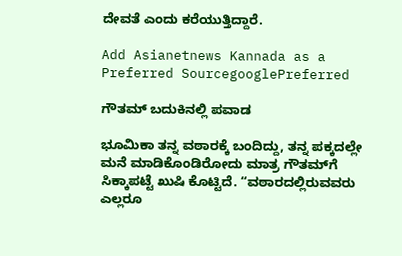ದೇವತೆ ಎಂದು ಕರೆಯುತ್ತಿದ್ದಾರೆ.

Add Asianetnews Kannada as a Preferred SourcegooglePreferred

ಗೌತಮ್‌ ಬದುಕಿನಲ್ಲಿ ಪವಾಡ

ಭೂಮಿಕಾ ತನ್ನ ವಠಾರಕ್ಕೆ ಬಂದಿದ್ದು, ತನ್ನ ಪಕ್ಕದಲ್ಲೇ ಮನೆ ಮಾಡಿಕೊಂಡಿರೋದು ಮಾತ್ರ ಗೌತಮ್‌ಗೆ ಸಿಕ್ಕಾಪಟ್ಟೆ ಖುಷಿ ಕೊಟ್ಟಿದೆ. “ವಠಾರದಲ್ಲಿರುವವರು ಎಲ್ಲರೂ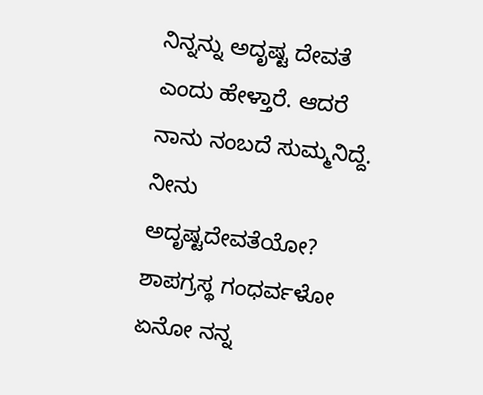ನಿನ್ನನ್ನು ಅದೃಷ್ಟ ದೇವತೆ ಎಂದು ಹೇಳ್ತಾರೆ. ಆದರೆ ನಾನು ನಂಬದೆ ಸುಮ್ಮನಿದ್ದೆ. ನೀನು ಅದೃಷ್ಟದೇವತೆಯೋ? ಶಾಪಗ್ರಸ್ಥ ಗಂಧರ್ವಳೋ ಏನೋ ನನ್ನ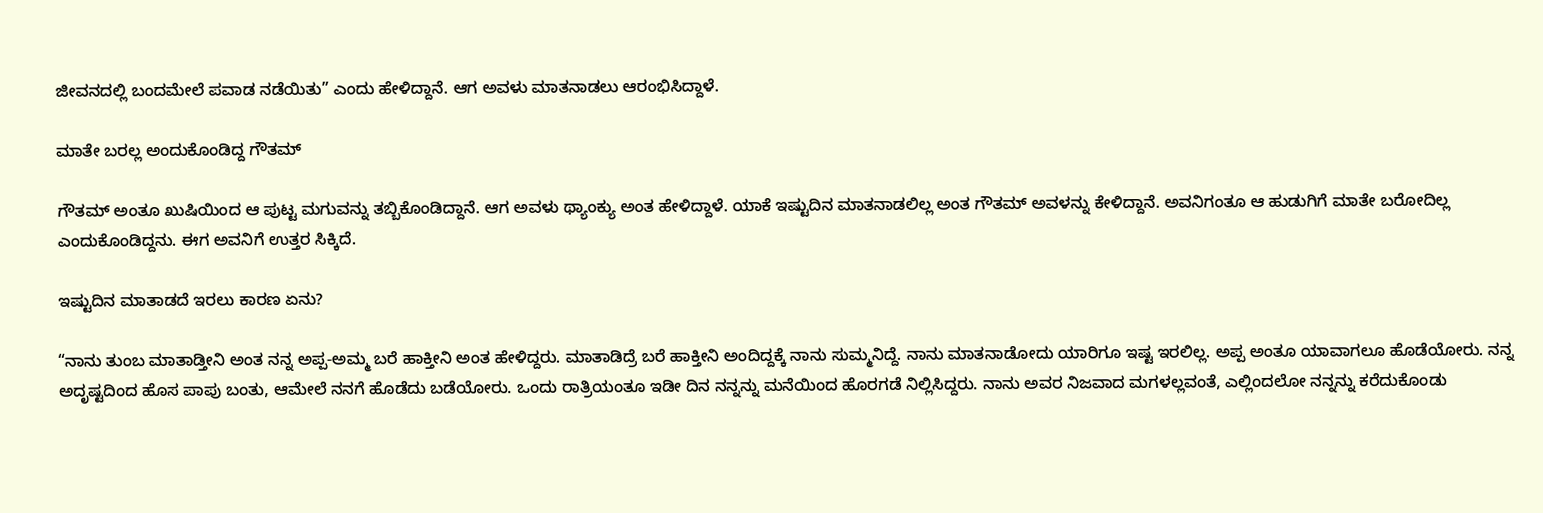ಜೀವನದಲ್ಲಿ ಬಂದಮೇಲೆ ಪವಾಡ ನಡೆಯಿತು” ಎಂದು ಹೇಳಿದ್ದಾನೆ. ಆಗ ಅವಳು ಮಾತನಾಡಲು ಆರಂಭಿಸಿದ್ದಾಳೆ.

ಮಾತೇ ಬರಲ್ಲ ಅಂದುಕೊಂಡಿದ್ದ ಗೌತಮ್

ಗೌತಮ್‌ ಅಂತೂ ಖುಷಿಯಿಂದ ಆ ಪುಟ್ಟ ಮಗುವನ್ನು ತಬ್ಬಿಕೊಂಡಿದ್ದಾನೆ. ಆಗ ಅವಳು ಥ್ಯಾಂಕ್ಯು ಅಂತ ಹೇಳಿದ್ದಾಳೆ. ಯಾಕೆ ಇಷ್ಟುದಿನ ಮಾತನಾಡಲಿಲ್ಲ ಅಂತ ಗೌತಮ್‌ ಅವಳನ್ನು ಕೇಳಿದ್ದಾನೆ. ಅವನಿಗಂತೂ ಆ ಹುಡುಗಿಗೆ ಮಾತೇ ಬರೋದಿಲ್ಲ ಎಂದುಕೊಂಡಿದ್ದನು. ಈಗ ಅವನಿಗೆ ಉತ್ತರ ಸಿಕ್ಕಿದೆ.

ಇಷ್ಟುದಿನ ಮಾತಾಡದೆ ಇರಲು ಕಾರಣ ಏನು?

“ನಾನು ತುಂಬ ಮಾತಾಡ್ತೀನಿ ಅಂತ ನನ್ನ ಅಪ್ಪ-ಅಮ್ಮ ಬರೆ ಹಾಕ್ತೀನಿ ಅಂತ ಹೇಳಿದ್ದರು. ಮಾತಾಡಿದ್ರೆ ಬರೆ ಹಾಕ್ತೀನಿ ಅಂದಿದ್ದಕ್ಕೆ ನಾನು ಸುಮ್ಮನಿದ್ದೆ. ನಾನು ಮಾತನಾಡೋದು ಯಾರಿಗೂ ಇಷ್ಟ ಇರಲಿಲ್ಲ. ಅಪ್ಪ ಅಂತೂ ಯಾವಾಗಲೂ ಹೊಡೆಯೋರು. ನನ್ನ ಅದೃಷ್ಟದಿಂದ ಹೊಸ ಪಾಪು ಬಂತು, ಆಮೇಲೆ ನನಗೆ ಹೊಡೆದು ಬಡೆಯೋರು. ಒಂದು ರಾತ್ರಿಯಂತೂ ಇಡೀ ದಿನ ನನ್ನನ್ನು ಮನೆಯಿಂದ ಹೊರಗಡೆ ನಿಲ್ಲಿಸಿದ್ದರು. ನಾನು ಅವರ ನಿಜವಾದ ಮಗಳಲ್ಲವಂತೆ, ಎಲ್ಲಿಂದಲೋ ನನ್ನನ್ನು ಕರೆದುಕೊಂಡು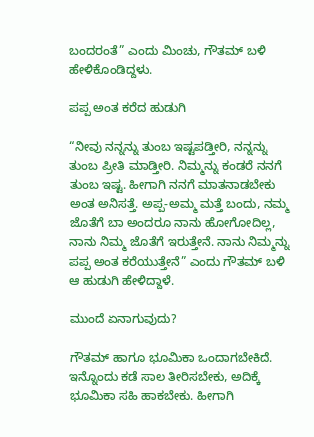ಬಂದರಂತೆ” ಎಂದು ಮಿಂಚು, ಗೌತಮ್‌ ಬಳಿ ಹೇಳಿಕೊಂಡಿದ್ದಳು.

ಪಪ್ಪ ಅಂತ ಕರೆದ ಹುಡುಗಿ

“ನೀವು ನನ್ನನ್ನು ತುಂಬ ಇಷ್ಟಪಡ್ತೀರಿ, ನನ್ನನ್ನು ತುಂಬ ಪ್ರೀತಿ ಮಾಡ್ತೀರಿ. ನಿಮ್ಮನ್ನು ಕಂಡರೆ ನನಗೆ ತುಂಬ ಇಷ್ಟ. ಹೀಗಾಗಿ ನನಗೆ ಮಾತನಾಡಬೇಕು ಅಂತ ಅನಿಸತ್ತೆ. ಅಪ್ಪ-ಅಮ್ಮ ಮತ್ತೆ ಬಂದು, ನಮ್ಮ ಜೊತೆಗೆ ಬಾ ಅಂದರೂ ನಾನು ಹೋಗೋದಿಲ್ಲ, ನಾನು ನಿಮ್ಮ ಜೊತೆಗೆ ಇರುತ್ತೇನೆ. ನಾನು ನಿಮ್ಮನ್ನು ಪಪ್ಪ ಅಂತ ಕರೆಯುತ್ತೇನೆ” ಎಂದು ಗೌತಮ್‌ ಬಳಿ ಆ ಹುಡುಗಿ ಹೇಳಿದ್ದಾಳೆ.

ಮುಂದೆ ಏನಾಗುವುದು?

ಗೌತಮ್‌ ಹಾಗೂ ಭೂಮಿಕಾ ಒಂದಾಗಬೇಕಿದೆ. ಇನ್ನೊಂದು ಕಡೆ ಸಾಲ ತೀರಿಸಬೇಕು, ಅದಿಕ್ಕೆ ಭೂಮಿಕಾ ಸಹಿ ಹಾಕಬೇಕು. ಹೀಗಾಗಿ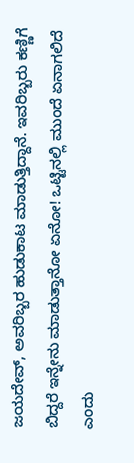ಜಯದೇವ್‌, ಅವರಿಬ್ಬರ ಹುಡುಕಾಟ ಮಾಡುತ್ತಿದ್ದಾನೆ. ಇವರಿಬ್ಬರು ಕಣ್ಣಿಗೆ ಬಿದ್ದರೆ ಇನ್ನೇನು ಮಾಡುತ್ತಾನೋ ಏನೋ! ಒಟ್ಟಿನಲ್ಲಿ ಮುಂದೆ ಏನಾಗಲಿದೆ ಎಂದು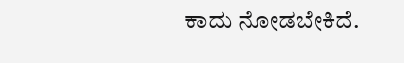ಕಾದು ನೋಡಬೇಕಿದೆ.